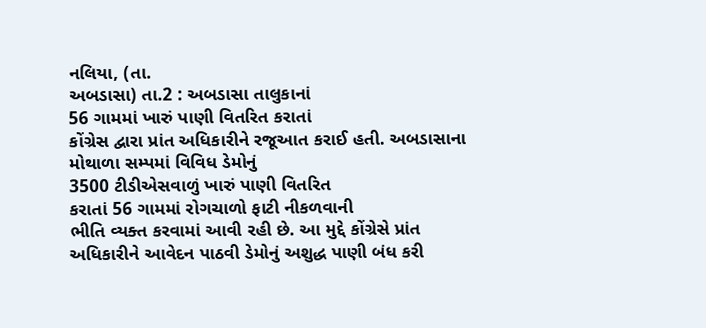નલિયા, (તા.
અબડાસા) તા.2 : અબડાસા તાલુકાનાં
56 ગામમાં ખારું પાણી વિતરિત કરાતાં
કોંગ્રેસ દ્વારા પ્રાંત અધિકારીને રજૂઆત કરાઈ હતી. અબડાસાના મોથાળા સમ્પમાં વિવિધ ડેમોનું
3500 ટીડીએસવાળું ખારું પાણી વિતરિત
કરાતાં 56 ગામમાં રોગચાળો ફાટી નીકળવાની
ભીતિ વ્યક્ત કરવામાં આવી રહી છે. આ મુદ્દે કોંગ્રેસે પ્રાંત અધિકારીને આવેદન પાઠવી ડેમોનું અશુદ્ધ પાણી બંધ કરી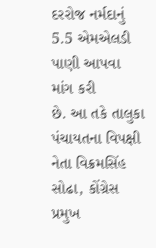દરરોજ નર્મદાનું 5.5 એમએલડી પાણી આપવા માંગ કરી
છે. આ તકે તાલુકા પંચાયતના વિપક્ષી નેતા વિક્રમસિંહ સોઢા, કોંગ્રેસ પ્રમુખ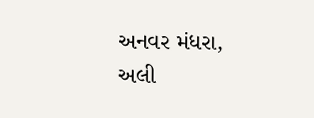અનવર મંધરા, અલી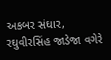અકબર સંઘાર, રઘુવીરસિંહ જાડેજા વગેરે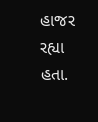હાજર રહ્યા
હતા.